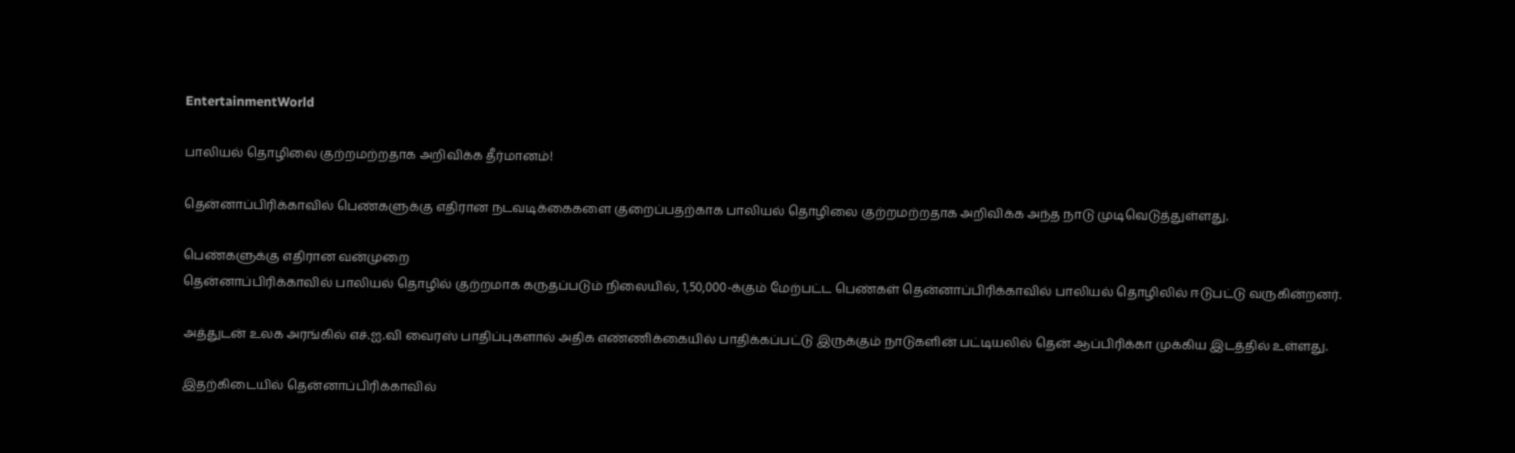EntertainmentWorld

பாலியல் தொழிலை குற்றமற்றதாக அறிவிக்க தீர்மானம்!

தென்னாப்பிரிக்காவில் பெண்களுக்கு எதிரான நடவடிக்கைகளை குறைப்பதற்காக பாலியல் தொழிலை குற்றமற்றதாக அறிவிக்க அந்த நாடு முடிவெடுத்துள்ளது.

பெண்களுக்கு எதிரான வன்முறை
தென்னாப்பிரிக்காவில் பாலியல் தொழில் குற்றமாக கருதப்படும் நிலையில், 1,50,000-க்கும் மேற்பட்ட பெண்கள் தென்னாப்பிரிக்காவில் பாலியல் தொழிலில் ஈடுபட்டு வருகின்றனர்.

அத்துடன் உலக அரங்கில் எச்.ஐ.வி வைரஸ் பாதிப்புகளால் அதிக எண்ணிக்கையில் பாதிக்கப்பட்டு இருக்கும் நாடுகளின் பட்டியலில் தென் ஆப்பிரிக்கா முக்கிய இடத்தில் உள்ளது.

இதற்கிடையில் தென்னாப்பிரிக்காவில்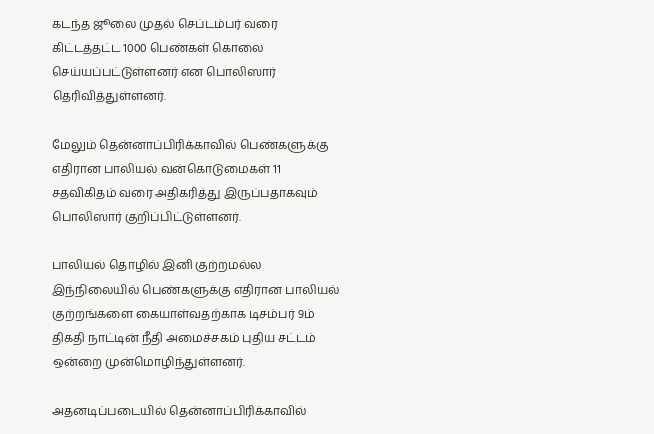கடந்த ஜூலை முதல் செப்டம்பர் வரை கிட்டத்தட்ட 1000 பெண்கள் கொலை செய்யப்பட்டுள்ளனர் என பொலிஸார் தெரிவித்துள்ளனர்.

மேலும் தென்னாப்பிரிக்காவில் பெண்களுக்கு எதிரான பாலியல் வன்கொடுமைகள் 11 சதவிகிதம் வரை அதிகரித்து இருப்பதாகவும் பொலிஸார் குறிப்பிட்டுள்ளனர்.

பாலியல் தொழில் இனி குற்றமல்ல
இந்நிலையில் பெண்களுக்கு எதிரான பாலியல் குற்றங்களை கையாள்வதற்காக டிசம்பர் 9ம் திகதி நாட்டின் நீதி அமைச்சகம் புதிய சட்டம் ஒன்றை முன்மொழிந்துள்ளனர்.

அதனடிப்படையில் தென்னாப்பிரிக்காவில்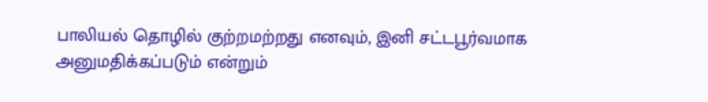பாலியல் தொழில் குற்றமற்றது எனவும், இனி சட்டபூர்வமாக அனுமதிக்கப்படும் என்றும்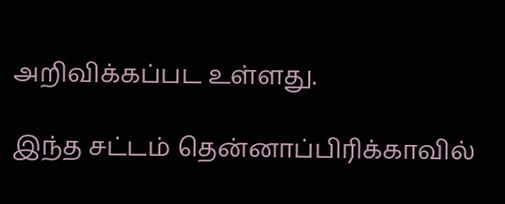அறிவிக்கப்பட உள்ளது.

இந்த சட்டம் தென்னாப்பிரிக்காவில்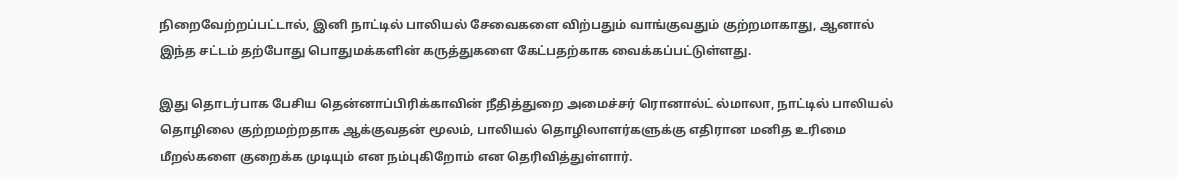நிறைவேற்றப்பட்டால், இனி நாட்டில் பாலியல் சேவைகளை விற்பதும் வாங்குவதும் குற்றமாகாது, ஆனால் இந்த சட்டம் தற்போது பொதுமக்களின் கருத்துகளை கேட்பதற்காக வைக்கப்பட்டுள்ளது.

இது தொடர்பாக பேசிய தென்னாப்பிரிக்காவின் நீதித்துறை அமைச்சர் ரொனால்ட் ல்மாலா, நாட்டில் பாலியல் தொழிலை குற்றமற்றதாக ஆக்குவதன் மூலம், பாலியல் தொழிலாளர்களுக்கு எதிரான மனித உரிமை மீறல்களை குறைக்க முடியும் என நம்புகிறோம் என தெரிவித்துள்ளார்.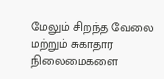மேலும் சிறந்த வேலை மற்றும் சுகாதார நிலைமைகளை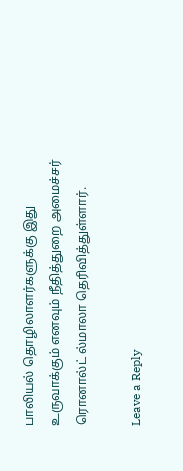பாலியல் தொழிலாளர்களுக்கு இது உருவாக்கும் எனவும் நீதித்துறை அமைச்சர் ரொனால்ட் ல்மாலா தெரிவித்துள்ளார்.

Leave a Reply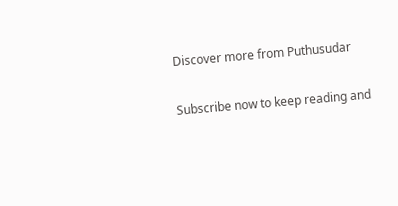Discover more from Puthusudar

Subscribe now to keep reading and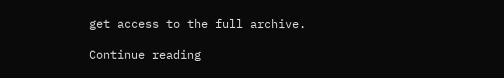get access to the full archive.

Continue reading